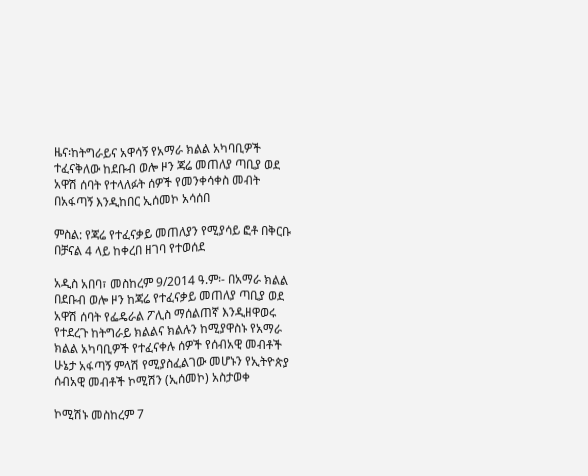ዜና፡ከትግራይና አዋሳኝ የአማራ ክልል አካባቢዎች ተፈናቅለው ከደቡብ ወሎ ዞን ጃሬ መጠለያ ጣቢያ ወደ አዋሽ ሰባት የተላለፉት ሰዎች የመንቀሳቀስ መብት በአፋጣኝ እንዲከበር ኢሰመኮ አሳሰበ

ምስል: የጃሬ የተፈናቃይ መጠለያን የሚያሳይ ፎቶ በቅርቡ በቻናል 4 ላይ ከቀረበ ዘገባ የተወሰደ

አዲስ አበባ፣ መስከረም 9/2014 ዓ.ም፡- በአማራ ክልል በደቡብ ወሎ ዞን ከጃሬ የተፈናቃይ መጠለያ ጣቢያ ወደ አዋሽ ሰባት የፌዴራል ፖሊስ ማሰልጠኛ እንዲዘዋወሩ የተደረጉ ከትግራይ ክልልና ክልሉን ከሚያዋስኑ የአማራ ክልል አካባቢዎች የተፈናቀሉ ሰዎች የሰብአዊ መብቶች ሁኔታ አፋጣኝ ምላሽ የሚያስፈልገው መሆኑን የኢትዮጵያ ሰብአዊ መብቶች ኮሚሽን (ኢሰመኮ) አስታወቀ

ኮሚሽኑ መስከረም 7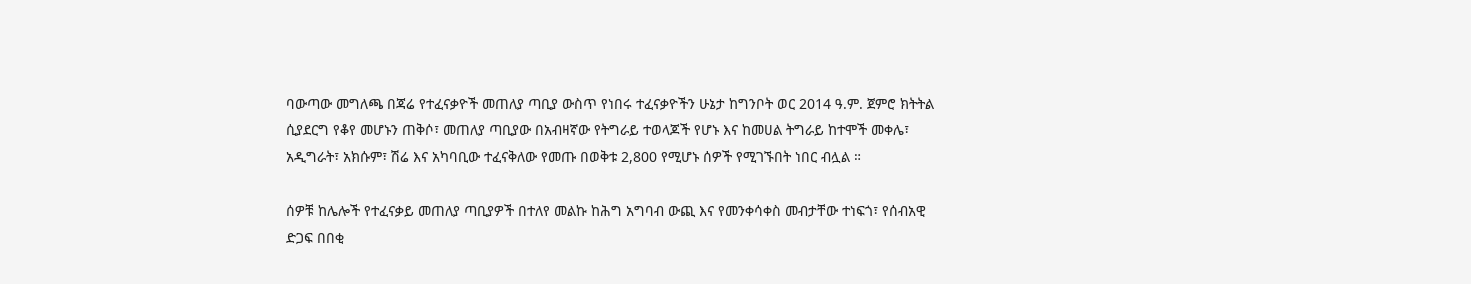ባውጣው መግለጫ በጃሬ የተፈናቃዮች መጠለያ ጣቢያ ውስጥ የነበሩ ተፈናቃዮችን ሁኔታ ከግንቦት ወር 2014 ዓ.ም. ጀምሮ ክትትል ሲያደርግ የቆየ መሆኑን ጠቅሶ፣ መጠለያ ጣቢያው በአብዛኛው የትግራይ ተወላጆች የሆኑ እና ከመሀል ትግራይ ከተሞች መቀሌ፣ አዲግራት፣ አክሱም፣ ሽሬ እና አካባቢው ተፈናቅለው የመጡ በወቅቱ 2,800 የሚሆኑ ሰዎች የሚገኙበት ነበር ብሏል ።

ሰዎቹ ከሌሎች የተፈናቃይ መጠለያ ጣቢያዎች በተለየ መልኩ ከሕግ አግባብ ውጪ እና የመንቀሳቀስ መብታቸው ተነፍጎ፣ የሰብአዊ ድጋፍ በበቂ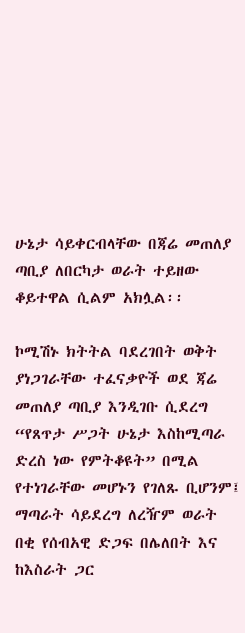ሁኔታ ሳይቀርብላቸው በጃሬ መጠለያ ጣቢያ ለበርካታ ወራት ተይዘው ቆይተዋል ሲልም አክሏል፡፡

ኮሚሽኑ ክትትል ባደረገበት ወቅት ያነጋገራቸው ተፈናቃዮች ወደ ጃሬ መጠለያ ጣቢያ እንዲገቡ ሲደረግ “የጸጥታ ሥጋት ሁኔታ እስከሚጣራ ድረስ ነው የምትቆዩት” በሚል የተነገራቸው መሆኑን የገለጹ ቢሆንም፤ ማጣራት ሳይደረግ ለረዥም ወራት በቂ የሰብአዊ ድጋፍ በሌለበት እና ከእስራት ጋር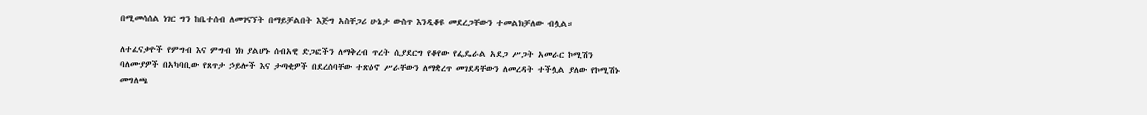በሚመሳሰል ነገር ግን ከቤተሰብ ለመገናኘት በማይቻልበት እጅግ አስቸጋሪ ሁኔታ ውስጥ እንዲቆዩ መደረጋቸውን ተመልክቻለው ብሏል።

ለተፈናቃዮች የምግብ እና ምግብ ነክ ያልሆኑ ሰብአዊ ድጋፎችን ለማቅረብ ጥረት ሲያደርግ የቆየው የፌዴራል አደጋ ሥጋት አመራር ኮሚሽን ባለሙያዎች በአካባቢው የጸጥታ ኃይሎች እና ታጣቂዎች በደረሰባቸው ተጽዕኖ ሥራቸውን ለማቋረጥ መገደዳቸውን ለመረዳት ተችሏል ያለው የኮሚሽኑ መግለጫ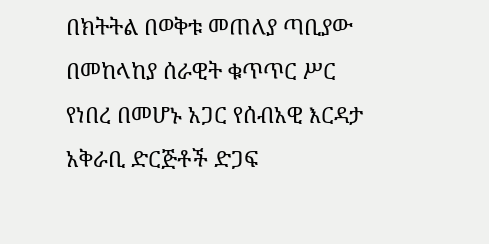በክትትል በወቅቱ መጠለያ ጣቢያው በመከላከያ ሰራዊት ቁጥጥር ሥር የነበረ በመሆኑ አጋር የሰብአዊ እርዳታ አቅራቢ ድርጅቶች ድጋፍ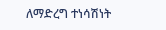ለማድረግ ተነሳሽነት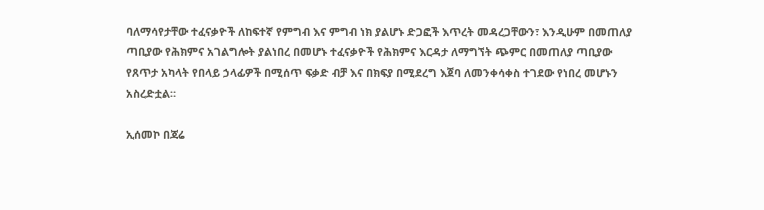ባለማሳየታቸው ተፈናቃዮች ለከፍተኛ የምግብ እና ምግብ ነክ ያልሆኑ ድጋፎች እጥረት መዳረጋቸውን፣ እንዲሁም በመጠለያ ጣቢያው የሕክምና አገልግሎት ያልነበረ በመሆኑ ተፈናቃዮች የሕክምና እርዳታ ለማግኘት ጭምር በመጠለያ ጣቢያው የጸጥታ አካላት የበላይ ኃላፊዎች በሚሰጥ ፍቃድ ብቻ እና በክፍያ በሚደረግ እጀባ ለመንቀሳቀስ ተገደው የነበረ መሆኑን አስረድቷል።

ኢሰመኮ በጃሬ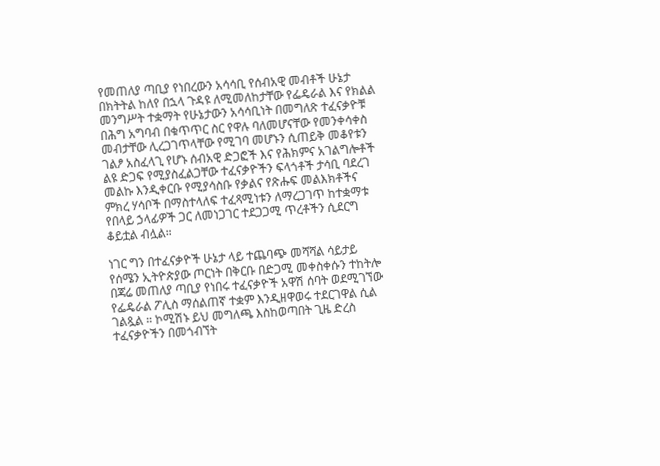የመጠለያ ጣቢያ የነበረውን አሳሳቢ የሰብአዊ መብቶች ሁኔታ በክትትል ከለየ በኋላ ጉዳዩ ለሚመለከታቸው የፌዴራል እና የክልል መንግሥት ተቋማት የሁኔታውን አሳሳቢነት በመግለጽ ተፈናቃዮቹ በሕግ አግባብ በቁጥጥር ስር የዋሉ ባለመሆናቸው የመንቀሳቀስ መብታቸው ሊረጋገጥላቸው የሚገባ መሆኑን ሲጠይቅ መቆየቱን ገልፆ አስፈላጊ የሆኑ ሰብአዊ ድጋፎች እና የሕክምና አገልግሎቶች ልዩ ድጋፍ የሚያስፈልጋቸው ተፈናቃዮችን ፍላጎቶች ታሳቢ ባደረገ መልኩ እንዲቀርቡ የሚያሳስቡ የቃልና የጽሑፍ መልእክቶችና ምክረ ሃሳቦች በማስተላለፍ ተፈጻሚነቱን ለማረጋገጥ ከተቋማቱ የበላይ ኃላፊዎች ጋር ለመነጋገር ተደጋጋሚ ጥረቶችን ሲደርግ ቆይቷል ብሏል።

ነገር ግን በተፈናቃዮች ሁኔታ ላይ ተጨባጭ መሻሻል ሳይታይ የሰሜን ኢትዮጵያው ጦርነት በቅርቡ በድጋሚ መቀስቀሱን ተከትሎ በጃሬ መጠለያ ጣቢያ የነበሩ ተፈናቃዮች አዋሽ ሰባት ወደሚገኘው የፌዴራል ፖሊስ ማሰልጠኛ ተቋም እንዲዘዋወሩ ተደርገዋል ሲል ገልጿል ። ኮሚሽኑ ይህ መግለጫ እስከወጣበት ጊዜ ድረስ ተፈናቃዮችን በመጎብኘት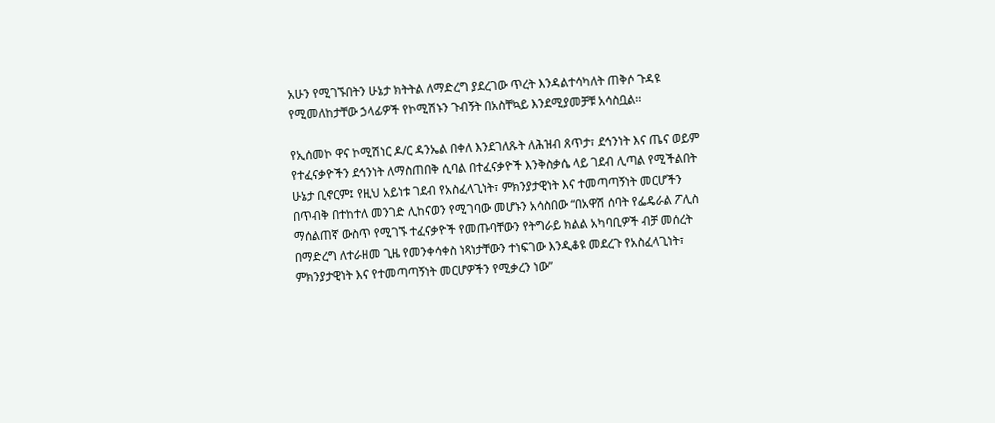አሁን የሚገኙበትን ሁኔታ ክትትል ለማድረግ ያደረገው ጥረት እንዳልተሳካለት ጠቅሶ ጉዳዩ የሚመለከታቸው ኃላፊዎች የኮሚሽኑን ጉብኝት በአስቸኳይ እንደሚያመቻቹ አሳስቧል፡፡

የኢሰመኮ ዋና ኮሚሽነር ዶ/ር ዳንኤል በቀለ እንደገለጹት ለሕዝብ ጸጥታ፣ ደኅንነት እና ጤና ወይም የተፈናቃዮችን ደኅንነት ለማስጠበቅ ሲባል በተፈናቃዮች እንቅስቃሴ ላይ ገደብ ሊጣል የሚችልበት ሁኔታ ቢኖርም፤ የዚህ አይነቱ ገደብ የአስፈላጊነት፣ ምክንያታዊነት እና ተመጣጣኝነት መርሆችን በጥብቅ በተከተለ መንገድ ሊከናወን የሚገባው መሆኑን አሳስበው “በአዋሽ ሰባት የፌዴራል ፖሊስ ማሰልጠኛ ውስጥ የሚገኙ ተፈናቃዮች የመጡባቸውን የትግራይ ክልል አካባቢዎች ብቻ መሰረት በማድረግ ለተራዘመ ጊዜ የመንቀሳቀስ ነጻነታቸውን ተነፍገው እንዲቆዩ መደረጉ የአስፈላጊነት፣ ምክንያታዊነት እና የተመጣጣኝነት መርሆዎችን የሚቃረን ነው”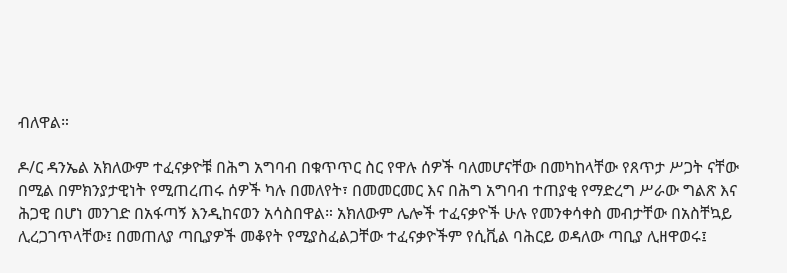ብለዋል።

ዶ/ር ዳንኤል አክለውም ተፈናቃዮቹ በሕግ አግባብ በቁጥጥር ስር የዋሉ ሰዎች ባለመሆናቸው በመካከላቸው የጸጥታ ሥጋት ናቸው በሚል በምክንያታዊነት የሚጠረጠሩ ሰዎች ካሉ በመለየት፣ በመመርመር እና በሕግ አግባብ ተጠያቂ የማድረግ ሥራው ግልጽ እና ሕጋዊ በሆነ መንገድ በአፋጣኝ እንዲከናወን አሳስበዋል። አክለውም ሌሎች ተፈናቃዮች ሁሉ የመንቀሳቀስ መብታቸው በአስቸኳይ ሊረጋገጥላቸው፤ በመጠለያ ጣቢያዎች መቆየት የሚያስፈልጋቸው ተፈናቃዮችም የሲቪል ባሕርይ ወዳለው ጣቢያ ሊዘዋወሩ፤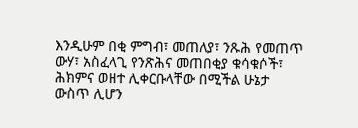እንዲሁም በቂ ምግብ፣ መጠለያ፣ ንጹሕ የመጠጥ ውሃ፣ አስፈላጊ የንጽሕና መጠበቂያ ቁሳቁሶች፣ ሕክምና ወዘተ ሊቀርቡላቸው በሚችል ሁኔታ ውስጥ ሊሆን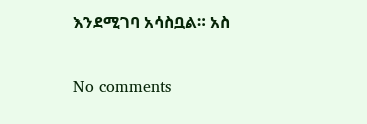እንደሚገባ አሳስቧል። አስ

No comments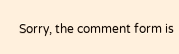Sorry, the comment form is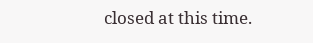closed at this time.